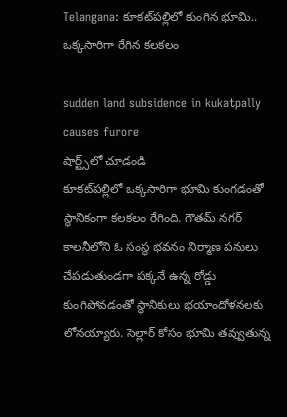Telangana: కూకట్‌పల్లిలో కుంగిన భూమి.. ఒక్కసారిగా రేగిన కలకలం

sudden land subsidence in kukatpally causes furore
షార్ట్స్‌లో చూడండి
కూకట్‌పల్లిలో ఒక్కసారిగా భూమి కుంగడంతో స్థానికంగా కలకలం రేగింది. గౌతమ్ నగర్ కాలనీలోని ఓ సంస్థ భవనం నిర్మాణ పనులు చేపడుతుండగా పక్కనే ఉన్న రోడ్డు కుంగిపోవడంతో స్థానికులు భయాందోళనలకు లోనయ్యారు. సెల్లార్ కోసం భూమి తవ్వుతున్న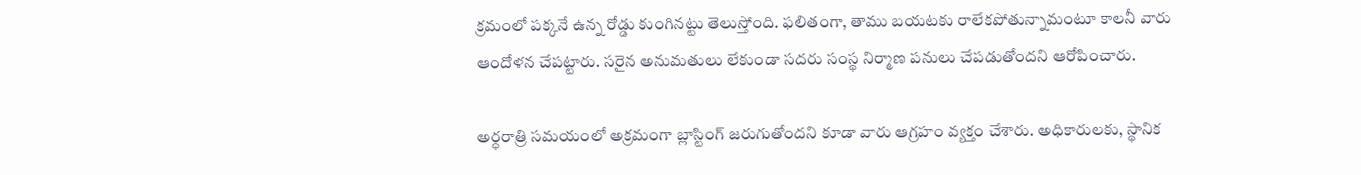క్రమంలో పక్కనే ఉన్న రోడ్డు కుంగినట్టు తెలుస్తోంది. ఫలితంగా, తాము బయటకు రాలేకపోతున్నామంటూ కాలనీ వారు ఆందోళన చేపట్టారు. సరైన అనుమతులు లేకుండా సదరు సంస్థ నిర్మాణ పనులు చేపడుతోందని ఆరోపించారు.

అర్ధరాత్రి సమయంలో అక్రమంగా బ్లాస్టింగ్ జరుగుతోందని కూడా వారు ఆగ్రహం వ్యక్తం చేశారు. అధికారులకు, స్థానిక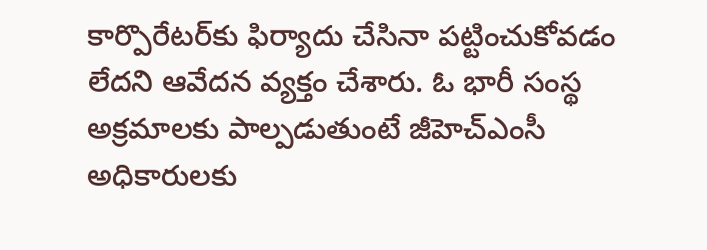కార్పొరేటర్‌కు ఫిర్యాదు చేసినా పట్టించుకోవడం లేదని ఆవేదన వ్యక్తం చేశారు. ఓ భారీ సంస్థ అక్రమాలకు పాల్పడుతుంటే జీహెచ్ఎంసీ అధికారులకు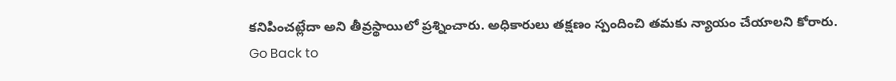కనిపించట్లేదా అని తీవ్రస్థాయిలో ప్రశ్నించారు. అధికారులు తక్షణం స్పందించి తమకు న్యాయం చేయాలని కోరారు.
Go Back to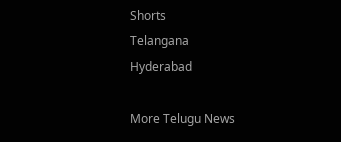Shorts
Telangana
Hyderabad

More Telugu News